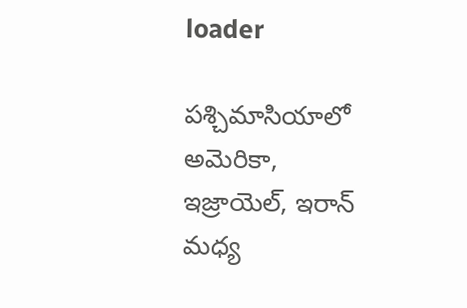loader

పశ్చిమాసియాలో అమెరికా, ఇజ్రాయెల్, ఇరాన్ మధ్య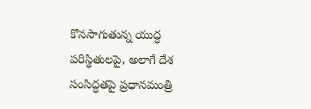కొనసాగుతున్న యుద్ధ పరిస్థితులపై, అలాగే దేశ సంసిద్ధతపై ప్రధానమంత్రి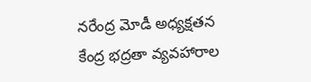నరేంద్ర మోడీ అధ్యక్షతన కేంద్ర భద్రతా వ్యవహారాల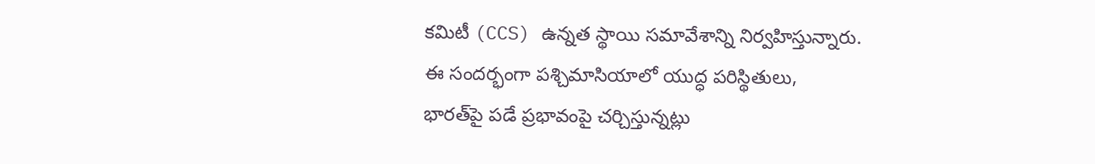కమిటీ (CCS) ఉన్నత స్థాయి సమావేశాన్ని నిర్వహిస్తున్నారు. ఈ సందర్భంగా పశ్చిమాసియాలో యుద్ధ పరిస్థితులు, భారత్‌పై పడే ప్రభావంపై చర్చిస్తున్నట్లు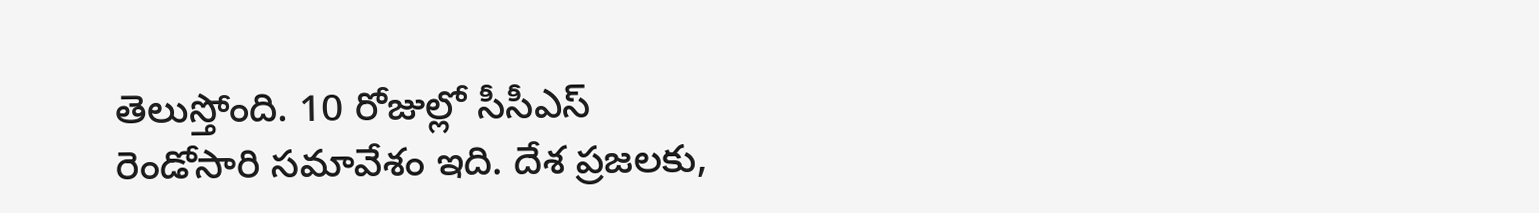తెలుస్తోంది. 10 రోజుల్లో సీసీఎస్ రెండోసారి సమావేశం ఇది. దేశ ప్రజలకు,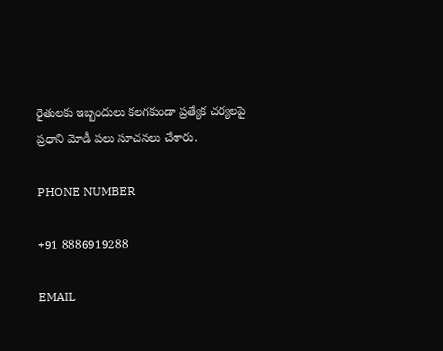రైతులకు ఇబ్బందులు కలగకుండా ప్రత్యేక చర్యలపై ప్రధాని మోడీ పలు సూచనలు చేశారు.

PHONE NUMBER

+91 8886919288

EMAIL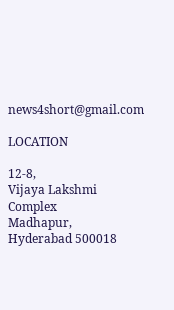news4short@gmail.com

LOCATION

12-8,
Vijaya Lakshmi Complex
Madhapur,
Hyderabad 500018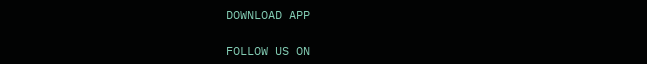DOWNLOAD APP

FOLLOW US ON